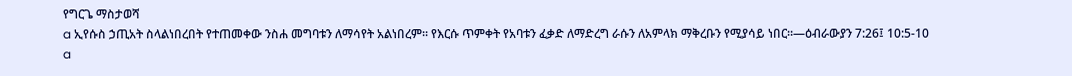የግርጌ ማስታወሻ
a ኢየሱስ ኃጢአት ስላልነበረበት የተጠመቀው ንስሐ መግባቱን ለማሳየት አልነበረም። የእርሱ ጥምቀት የአባቱን ፈቃድ ለማድረግ ራሱን ለአምላክ ማቅረቡን የሚያሳይ ነበር።—ዕብራውያን 7:26፤ 10:5-10
a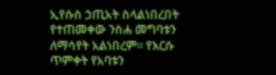ኢየሱስ ኃጢአት ስላልነበረበት የተጠመቀው ንስሐ መግባቱን ለማሳየት አልነበረም። የእርሱ ጥምቀት የአባቱን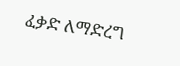ፈቃድ ለማድረግ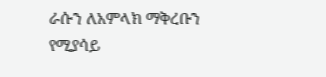ራሱን ለአምላክ ማቅረቡን የሚያሳይ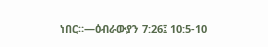ነበር።—ዕብራውያን 7:26፤ 10:5-10